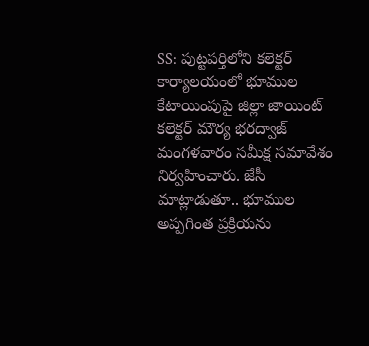SS: పుట్టపర్తిలోని కలెక్టర్ కార్యాలయంలో భూముల కేటాయింపుపై జిల్లా జాయింట్ కలెక్టర్ మౌర్య భరద్వాజ్ మంగళవారం సమీక్ష సమావేశం నిర్వహించారు. జేసీ మాట్లాడుతూ.. భూముల అప్పగింత ప్రక్రియను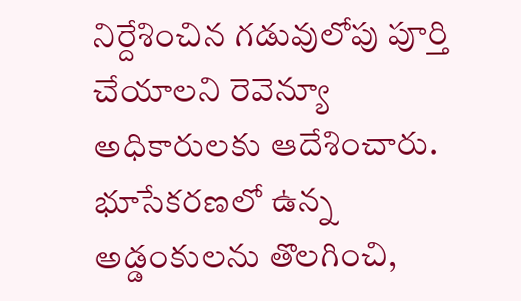నిర్దేశించిన గడువులోపు పూర్తి చేయాలని రెవెన్యూ అధికారులకు ఆదేశించారు. భూసేకరణలో ఉన్న అడ్డంకులను తొలగించి,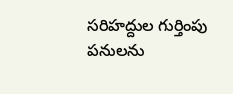సరిహద్దుల గుర్తింపు పనులను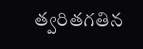త్వరితగతిన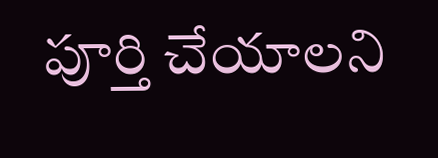పూర్తి చేయాలని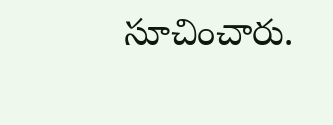సూచించారు.